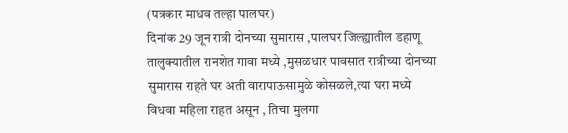(पत्रकार माधव तल्हा पालघर)
दिनांक 29 जून रात्री दोनच्या सुमारास ,पालघर जिल्ह्यातील डहाणू तालुक्यातील रानशेत गावा मध्ये ,मुसळधार पावसात रात्रीच्या दोनच्या सुमारास राहते घर अती वारापाऊसामुळे कोसळले,त्या घरा मध्ये विधवा महिला राहत असून , तिचा मुलगा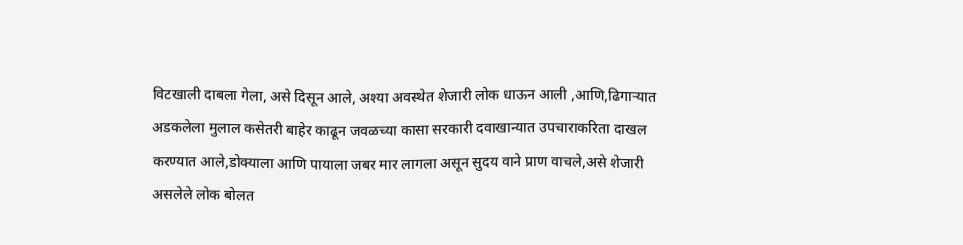विटखाली दाबला गेला, असे दिसून आले, अश्या अवस्थेत शेजारी लोक धाऊन आली ,आणि,ढिगाऱ्यात अडकलेला मुलाल कसेतरी बाहेर काढून जवळच्या कासा सरकारी दवाखान्यात उपचाराकरिता दाखल करण्यात आले,डोक्याला आणि पायाला जबर मार लागला असून सुदय वाने प्राण वाचले,असे शेजारी असलेले लोक बोलत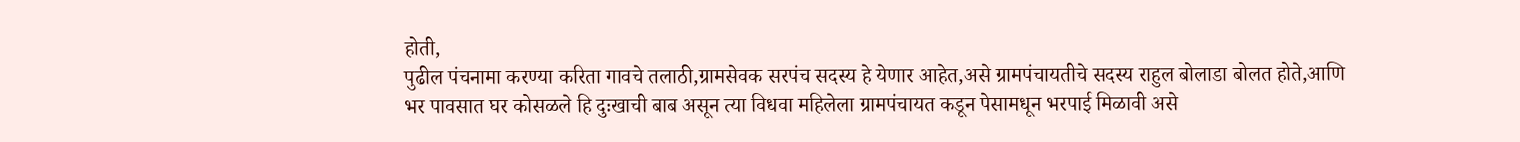होती,
पुढील पंचनामा करण्या करिता गावचे तलाठी,ग्रामसेवक सरपंच सदस्य हे येणार आहेत,असे ग्रामपंचायतीचे सदस्य राहुल बोलाडा बोलत होते,आणि भर पावसात घर कोसळले हि दुःखाची बाब असून त्या विधवा महिलेला ग्रामपंचायत कडून पेसामधून भरपाई मिळावी असे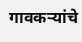गावकऱ्यांचे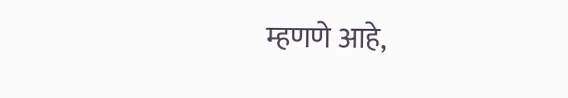म्हणणे आहे,